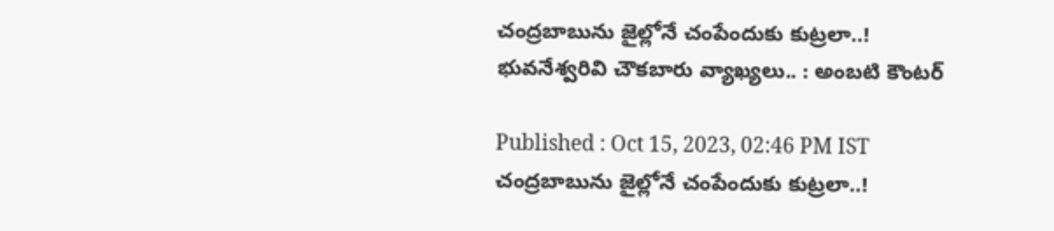చంద్రబాబును జైల్లోనే చంపేందుకు కుట్రలా..! భువనేశ్వరివి చౌకబారు వ్యాఖ్యలు.. : అంబటి కౌంటర్

Published : Oct 15, 2023, 02:46 PM IST
చంద్రబాబును జైల్లోనే చంపేందుకు కుట్రలా..!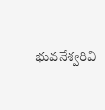భువనేశ్వరివి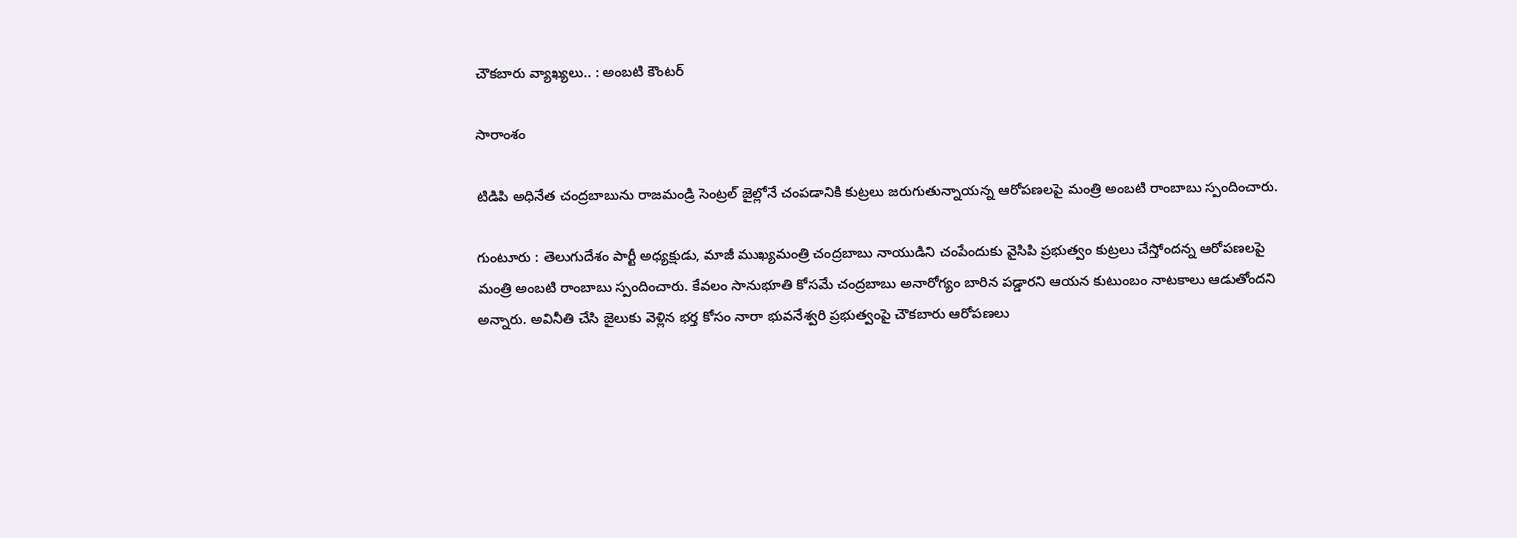చౌకబారు వ్యాఖ్యలు.. : అంబటి కౌంటర్

సారాంశం

టిడిపి అధినేత చంద్రబాబును రాజమండ్రి సెంట్రల్ జైల్లోనే చంపడానికి కుట్రలు జరుగుతున్నాయన్న ఆరోపణలపై మంత్రి అంబటి రాంబాబు స్పందించారు.

గుంటూరు : తెలుగుదేశం పార్టీ అధ్యక్షుడు, మాజీ ముఖ్యమంత్రి చంద్రబాబు నాయుడిని చంపేందుకు వైసిపి ప్రభుత్వం కుట్రలు చేస్తోందన్న ఆరోపణలపై మంత్రి అంబటి రాంబాబు స్పందించారు. కేవలం సానుభూతి కోసమే చంద్రబాబు అనారోగ్యం బారిన పడ్డారని ఆయన కుటుంబం నాటకాలు ఆడుతోందని అన్నారు. అవినీతి చేసి జైలుకు వెళ్లిన భర్త కోసం నారా భువనేశ్వరి ప్రభుత్వంపై చౌకబారు ఆరోపణలు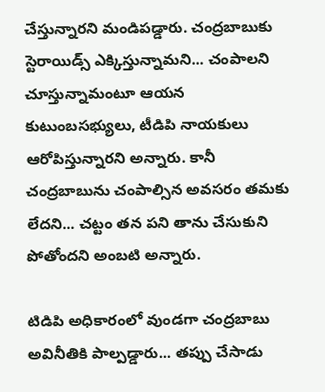చేస్తున్నారని మండిపడ్డారు. చంద్రబాబుకు స్టెరాయిడ్స్ ఎక్కిస్తున్నామని... చంపాలని చూస్తున్నామంటూ ఆయన కుటుంబసభ్యులు, టీడిపి నాయకులు ఆరోపిస్తున్నారని అన్నారు. కానీ చంద్రబాబును చంపాల్సిన అవసరం తమకు లేదని... చట్టం తన పని తాను చేసుకుని పోతోందని అంబటి అన్నారు.

టిడిపి అధికారంలో వుండగా చంద్రబాబు అవినీతికి పాల్పడ్డారు... తప్పు చేసాడు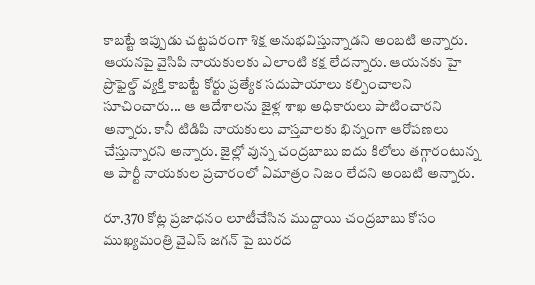కాబట్టే ఇప్పుడు చట్టపరంగా శిక్ష అనుభవిస్తున్నాడని అంబటి అన్నారు. ఆయనపై వైసిపి నాయకులకు ఎలాంటి కక్ష లేదన్నారు. ఆయనకు హై ప్రొఫైల్డ్ వ్యక్తి కాబట్టే కోర్టు ప్రత్యేక సదుపాయాలు కల్పించాలని సూచించారు... ఆ ఆదేశాలను జైళ్ల శాఖ అధికారులు పాటించారని అన్నారు. కానీ టిడిపి నాయకులు వాస్తవాలకు భిన్నంగా ఆరోపణలు చేస్తున్నారని అన్నారు. జైల్లో వున్న చంద్రబాబు ఐదు కిలోలు తగ్గారంటున్న ఆ పార్టీ నాయకుల ప్రచారంలో ఏమాత్రం నిజం లేదని అంబటి అన్నారు.

రూ.370 కోట్ల ప్రజాధనం లూటీచేసిన ముద్దాయి చంద్రబాబు కోసం ముఖ్యమంత్రి వైఎస్ జగన్ పై బురద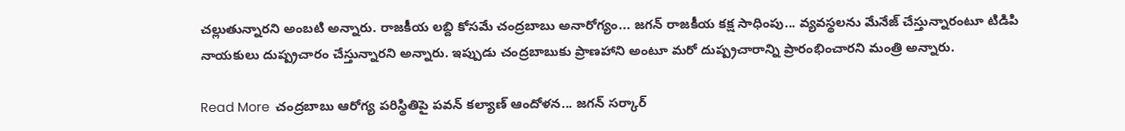చల్లుతున్నారని అంబటి అన్నారు. రాజకీయ లబ్ది కోసమే చంద్రబాబు అనారోగ్యం... జగన్ రాజకీయ కక్ష సాధింపు... వ్యవస్థలను మేనేజ్ చేస్తున్నారంటూ టిడిపి నాయకులు దుష్ప్రచారం చేస్తున్నారని అన్నారు. ఇప్పుడు చంద్రబాబుకు ప్రాణహాని అంటూ మరో దుష్ప్రచారాన్ని ప్రారంభించారని మంత్రి అన్నారు.

Read More  చంద్రబాబు ఆరోగ్య పరిస్థితిపై పవన్ కల్యాణ్ ఆందోళన... జగన్ సర్కార్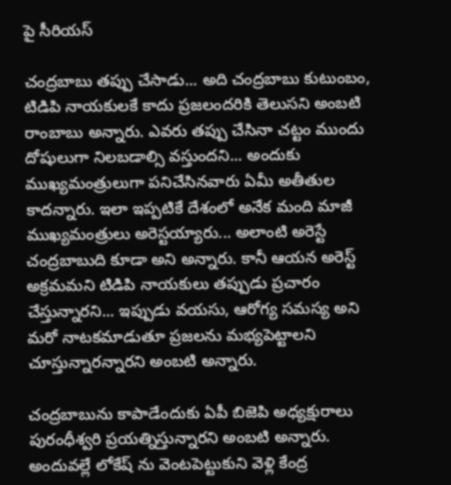పై సీరియస్

చంద్రబాబు తప్పు చేసాడు... అది చంద్రబాబు కుటుంబం, టిడిపి నాయకులకే కాదు ప్రజలందరికి తెలుసని అంబటి రాంబాబు అన్నారు. ఎవరు తప్పు చేసినా చట్టం ముందు దోషులుగా నిలబడాల్సి వస్తుందని... అందుకు ముఖ్యమంత్రులుగా పనిచేసినవారు ఏమీ అతీతుల కాదన్నారు. ఇలా ఇప్పటికే దేశంలో అనేక మంది మాజీ ముఖ్యమంత్రులు అరెస్టయ్యారు... అలాంటి అరెస్టే చంద్రబాబుది కూడా అని అన్నారు. కానీ ఆయన అరెస్ట్ అక్రమమని టిడిపి నాయకులు తప్పుడు ప్రచారం చేస్తున్నారని... ఇప్పుడు వయసు, ఆరోగ్య సమస్య అని మరో నాటకమాడుతూ ప్రజలను మభ్యపెట్టాలని చూస్తున్నారన్నారని అంబటి అన్నారు.

చంద్రబాబును కాపాడేందుకు ఏపీ బిజెపి అధ్యక్షురాలు పురంధీశ్వరి ప్రయత్నిస్తున్నారని అంబటి అన్నారు. అందువల్లే లోకేష్ ను వెంటపెట్టుకుని వెళ్లి కేంద్ర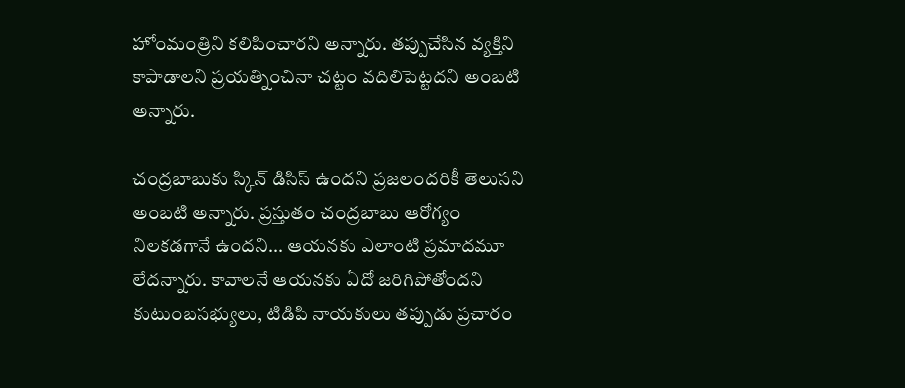హోంమంత్రిని కలిపించారని అన్నారు. తప్పుచేసిన వ్యక్తిని కాపాడాలని ప్రయత్నించినా చట్టం వదిలిపెట్టదని అంబటి అన్నారు.

చంద్రబాబుకు స్కిన్ డిసిస్ ఉందని ప్రజలందరికీ తెలుసని అంబటి అన్నారు. ప్రస్తుతం చంద్రబాబు ఆరోగ్యం నిలకడగానే ఉందని... ఆయనకు ఎలాంటి ప్రమాదమూ లేదన్నారు. కావాలనే ఆయనకు ఏదో జరిగిపోతోందని కుటుంబసభ్యులు, టిడిపి నాయకులు తప్పుడు ప్రచారం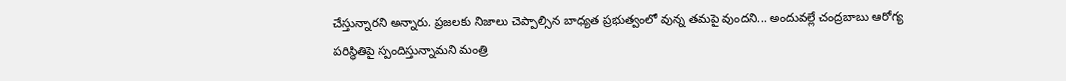చేస్తున్నారని అన్నారు. ప్రజలకు నిజాలు చెప్పాల్సిన బాధ్యత ప్రభుత్వంలో వున్న తమపై వుందని... అందువల్లే చంద్రబాబు ఆరోగ్య పరిస్థితిపై స్పందిస్తున్నామని మంత్రి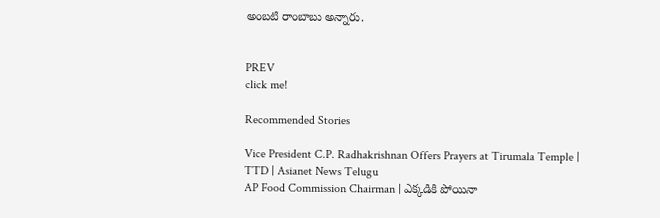అంబటి రాంబాబు అన్నారు.


PREV
click me!

Recommended Stories

Vice President C.P. Radhakrishnan Offers Prayers at Tirumala Temple | TTD | Asianet News Telugu
AP Food Commission Chairman | ఎక్కడికి పోయినా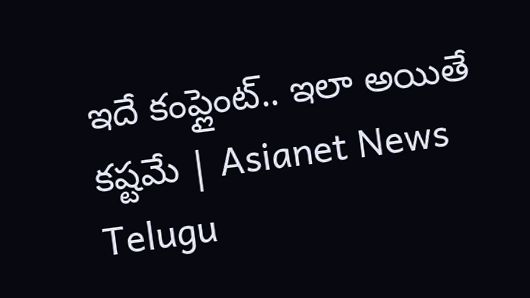ఇదే కంప్లైంట్.. ఇలా అయితే కష్టమే | Asianet News Telugu